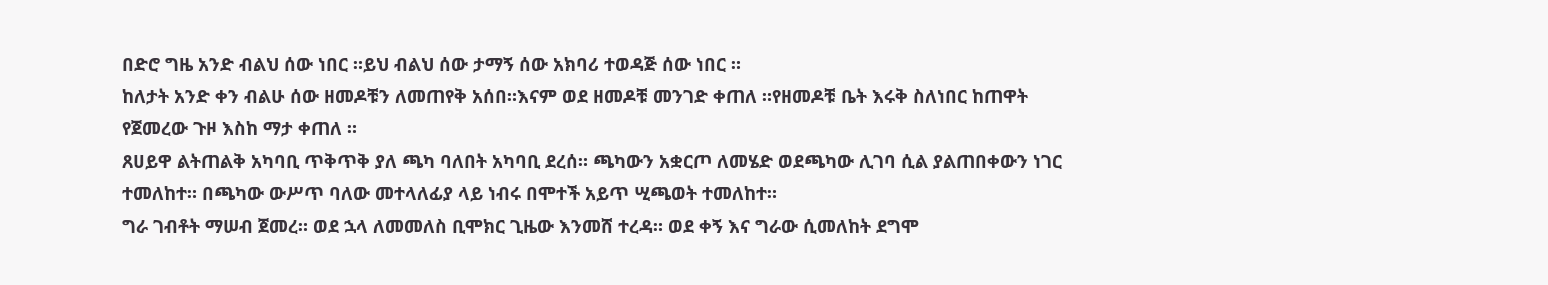በድሮ ግዜ አንድ ብልህ ሰው ነበር ።ይህ ብልህ ሰው ታማኝ ሰው አክባሪ ተወዳጅ ሰው ነበር ።
ከለታት አንድ ቀን ብልሁ ሰው ዘመዶቹን ለመጠየቅ አሰበ።እናም ወደ ዘመዶቹ መንገድ ቀጠለ ።የዘመዶቹ ቤት እሩቅ ስለነበር ከጠዋት የጀመረው ጉዞ እስከ ማታ ቀጠለ ።
ጸሀይዋ ልትጠልቅ አካባቢ ጥቅጥቅ ያለ ጫካ ባለበት አካባቢ ደረሰ። ጫካውን አቋርጦ ለመሄድ ወደጫካው ሊገባ ሲል ያልጠበቀውን ነገር ተመለከተ። በጫካው ውሥጥ ባለው መተላለፊያ ላይ ነብሩ በሞተች አይጥ ሢጫወት ተመለከተ።
ግራ ገብቶት ማሠብ ጀመረ። ወደ ኋላ ለመመለስ ቢሞክር ጊዜው እንመሸ ተረዳ። ወደ ቀኝ እና ግራው ሲመለከት ደግሞ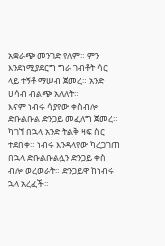አቋራጭ መንገድ የለም። ምን እንደነሚያደርግ ግራ ገብቶት ሳር ላይ ተኝቶ ማሠብ ጀመረ። አንድ ሀሳብ ብልጭ አለለት።
እናም ነብሩ ሳያየው ቀስብሎ ድቡልቡል ድንጋይ መፈለግ ጀመረ። ካገኘ በኋላ አንድ ትልቅ ዛፍ ስር ተደበቀ። ነብሩ እንዳላየው ካረጋገጠ በኋላ ድቡልቡልሏን ድንጋይ ቀስ ብሎ ወረወራት። ድንጋይዋ ከነብሩ ኋላ አረፈች።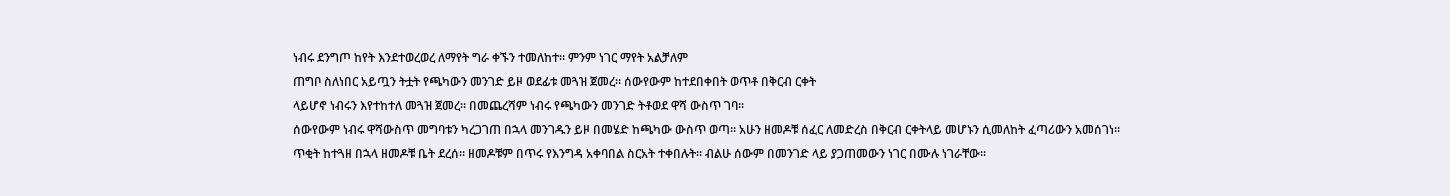ነብሩ ደንግጦ ከየት እንደተወረወረ ለማየት ግራ ቀኙን ተመለከተ። ምንም ነገር ማየት አልቻለም
ጠግቦ ስለነበር አይጧን ትቷት የጫካውን መንገድ ይዞ ወደፊቱ መጓዝ ጀመረ። ሰውየውም ከተደበቀበት ወጥቶ በቅርብ ርቀት
ላይሆኖ ነብሩን እየተከተለ መጓዝ ጀመረ። በመጨረሻም ነብሩ የጫካውን መንገድ ትቶወደ ዋሻ ውስጥ ገባ።
ሰውየውም ነብሩ ዋሻውስጥ መግባቱን ካረጋገጠ በኋላ መንገዱን ይዞ በመሄድ ከጫካው ውስጥ ወጣ። አሁን ዘመዶቹ ሰፈር ለመድረስ በቅርብ ርቀትላይ መሆኑን ሲመለከት ፈጣሪውን አመሰገነ።
ጥቂት ከተጓዘ በኋላ ዘመዶቹ ቤት ደረሰ። ዘመዶቹም በጥሩ የእንግዳ አቀባበል ስርአት ተቀበሉት። ብልሁ ሰውም በመንገድ ላይ ያጋጠመውን ነገር በሙሉ ነገራቸው።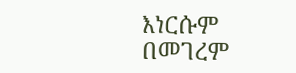እነርሱም በመገረም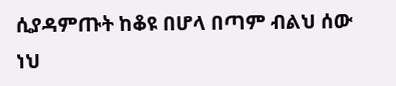ሲያዳምጡት ከቆዩ በሆላ በጣም ብልህ ሰው ነህ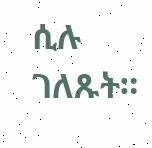ሲሉ ገለጹት።